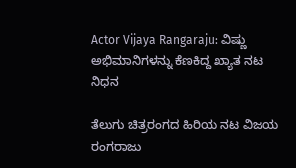Actor Vijaya Rangaraju: ವಿಷ್ಣು ಅಭಿಮಾನಿಗಳನ್ನು ಕೆಣಕಿದ್ದ ಖ್ಯಾತ ನಟ ನಿಧನ

ತೆಲುಗು ಚಿತ್ರರಂಗದ ಹಿರಿಯ ನಟ ವಿಜಯ ರಂಗರಾಜು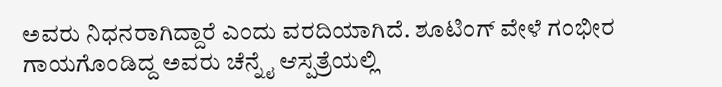ಅವರು ನಿಧನರಾಗಿದ್ದಾರೆ ಎಂದು ವರದಿಯಾಗಿದೆ. ಶೂಟಿಂಗ್‌ ವೇಳೆ ಗಂಭೀರ ಗಾಯಗೊಂಡಿದ್ದ ಅವರು ಚೆನ್ನೈ ಆಸ್ಪತ್ರೆಯಲ್ಲಿ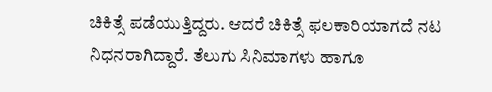ಚಿಕಿತ್ಸೆ ಪಡೆಯುತ್ತಿದ್ದರು. ಆದರೆ ಚಿಕಿತ್ಸೆ ಫಲಕಾರಿಯಾಗದೆ ನಟ ನಿಧನರಾಗಿದ್ದಾರೆ. ತೆಲುಗು ಸಿನಿಮಾಗಳು ಹಾಗೂ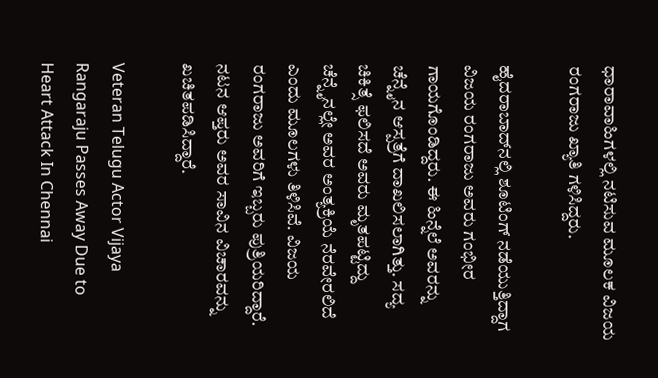ಧಾರಾವಾಹಿಗಳಲ್ಲಿ ನಟಿಸುವ ಮೂಲಕ ವಿಜಯ ರಂಗರಾಜು ಖ್ಯಾತಿ ಗಳಿಸಿದ್ದರು.

ಹೈದರಾಬಾದ್‌ನಲ್ಲಿ ಶೂಟಿಂಗ್‌ ನಡೆಯುತ್ತಿದ್ದಾಗ ವಿಜಯ ರಂಗರಾಜು ಅವರು ಗಂಭೀರ ಗಾಯಗೊಂಡಿದ್ದರು. ಈ ಹಿನ್ನೆಲೆ ಅವರನ್ನು ಚೆನ್ನೈನ ಆಸ್ಪತ್ರೆಗೆ ದಾಖಲಿಸಲಾಗಿತ್ತು. ಸದ್ಯ ಚಿಕಿತ್ಸೆ ಫಲಿಸದೆ ಅವರು ಮೃತಪಟ್ಟಿದ್ದು ಚೆನ್ನೈನಲ್ಲೇ ಅವರ ಅಂತ್ಯಕ್ರಿಯೆ ನೆರವೇರಲಿದೆ ಎಂದು ಮೂಲಗಳು ತಿಳಿಸಿವೆ. ವಿಜಯ ರಂಗರಾಜು ಅವರಿಗೆ ಇಬ್ಬರು ಪುತ್ರಿಯರಿದ್ದಾರೆ. ನಟನ ಆಪ್ತರು ಅವರ ಸಾವಿನ ವಿಚಾರವನ್ನು ಖಚಿತಪಡಿಸಿದ್ದಾರೆ.

Veteran Telugu Actor Vijaya Rangaraju Passes Away Due to Heart Attack In Chennai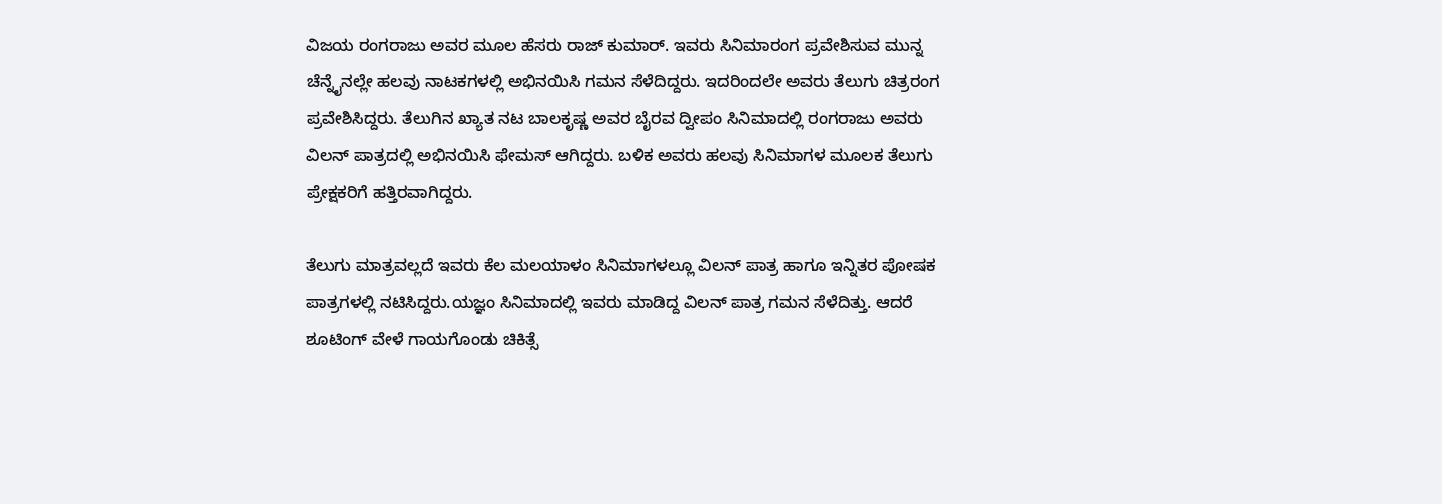ವಿಜಯ ರಂಗರಾಜು ಅವರ ಮೂಲ ಹೆಸರು ರಾಜ್ ಕುಮಾರ್. ಇವರು ಸಿನಿಮಾರಂಗ ಪ್ರವೇಶಿಸುವ ಮುನ್ನ ಚೆನ್ನೈನಲ್ಲೇ ಹಲವು ನಾಟಕಗಳಲ್ಲಿ ಅಭಿನಯಿಸಿ ಗಮನ ಸೆಳೆದಿದ್ದರು. ಇದರಿಂದಲೇ ಅವರು ತೆಲುಗು ಚಿತ್ರರಂಗ ಪ್ರವೇಶಿಸಿದ್ದರು. ತೆಲುಗಿನ ಖ್ಯಾತ ನಟ ಬಾಲಕೃಷ್ಣ ಅವರ ಬೈರವ ದ್ವೀಪಂ ಸಿನಿಮಾದಲ್ಲಿ ರಂಗರಾಜು ಅವರು ವಿಲನ್‌ ಪಾತ್ರದಲ್ಲಿ ಅಭಿನಯಿಸಿ ಫೇಮಸ್‌ ಆಗಿದ್ದರು. ಬಳಿಕ ಅವರು ಹಲವು ಸಿನಿಮಾಗಳ ಮೂಲಕ ತೆಲುಗು ಪ್ರೇಕ್ಷಕರಿಗೆ ಹತ್ತಿರವಾಗಿದ್ದರು.

ತೆಲುಗು ಮಾತ್ರವಲ್ಲದೆ ಇವರು ಕೆಲ ಮಲಯಾಳಂ ಸಿನಿಮಾಗಳಲ್ಲೂ ವಿಲನ್‌ ಪಾತ್ರ ಹಾಗೂ ಇನ್ನಿತರ ಪೋಷಕ ಪಾತ್ರಗಳಲ್ಲಿ ನಟಿಸಿದ್ದರು.ಯಜ್ಞಂ ಸಿನಿಮಾದಲ್ಲಿ ಇವರು ಮಾಡಿದ್ದ ವಿಲನ್‌ ಪಾತ್ರ ಗಮನ ಸೆಳೆದಿತ್ತು. ಆದರೆ ಶೂಟಿಂಗ್‌ ವೇಳೆ ಗಾಯಗೊಂಡು ಚಿಕಿತ್ಸೆ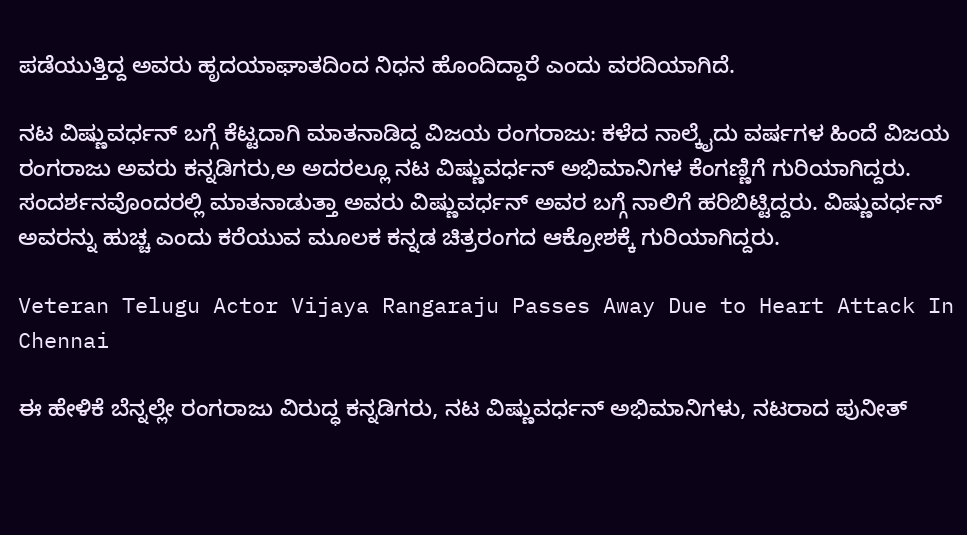ಪಡೆಯುತ್ತಿದ್ದ ಅವರು ಹೃದಯಾಘಾತದಿಂದ ನಿಧನ ಹೊಂದಿದ್ದಾರೆ ಎಂದು ವರದಿಯಾಗಿದೆ.

ನಟ ವಿಷ್ಣುವರ್ಧನ್‌ ಬಗ್ಗೆ ಕೆಟ್ಟದಾಗಿ ಮಾತನಾಡಿದ್ದ ವಿಜಯ ರಂಗರಾಜು: ಕಳೆದ ನಾಲ್ಕೈದು ವರ್ಷಗಳ ಹಿಂದೆ ವಿಜಯ ರಂಗರಾಜು ಅವರು ಕನ್ನಡಿಗರು,ಅ ಅದರಲ್ಲೂ ನಟ ವಿಷ್ಣುವರ್ಧನ್‌ ಅಭಿಮಾನಿಗಳ ಕೆಂಗಣ್ಣಿಗೆ ಗುರಿಯಾಗಿದ್ದರು. ಸಂದರ್ಶನವೊಂದರಲ್ಲಿ ಮಾತನಾಡುತ್ತಾ ಅವರು ವಿಷ್ಣುವರ್ಧನ್‌ ಅವರ ಬಗ್ಗೆ ನಾಲಿಗೆ ಹರಿಬಿಟ್ಟಿದ್ದರು. ವಿಷ್ಣುವರ್ಧನ್‌ ಅವರನ್ನು ಹುಚ್ಚ ಎಂದು ಕರೆಯುವ ಮೂಲಕ ಕನ್ನಡ ಚಿತ್ರರಂಗದ ಆಕ್ರೋಶಕ್ಕೆ ಗುರಿಯಾಗಿದ್ದರು.

Veteran Telugu Actor Vijaya Rangaraju Passes Away Due to Heart Attack In Chennai

ಈ ಹೇಳಿಕೆ ಬೆನ್ನಲ್ಲೇ ರಂಗರಾಜು ವಿರುದ್ಧ ಕನ್ನಡಿಗರು, ನಟ ವಿಷ್ಣುವರ್ಧನ್‌ ಅಭಿಮಾನಿಗಳು, ನಟರಾದ ಪುನೀತ್‌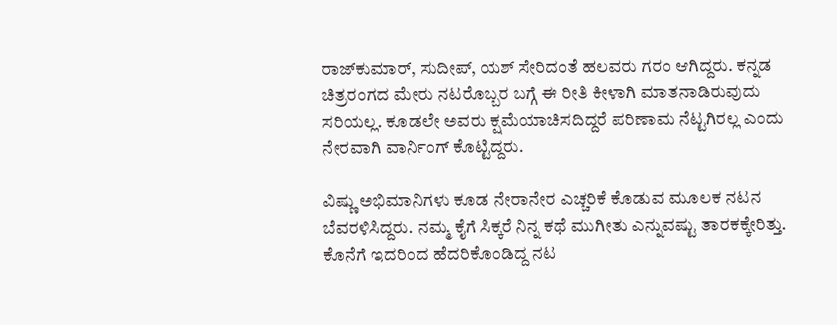ರಾಜ್‌ಕುಮಾರ್‌, ಸುದೀಪ್‌, ಯಶ್‌ ಸೇರಿದಂತೆ ಹಲವರು ಗರಂ ಆಗಿದ್ದರು. ಕನ್ನಡ ಚಿತ್ರರಂಗದ ಮೇರು ನಟರೊಬ್ಬರ ಬಗ್ಗೆ ಈ ರೀತಿ ಕೀಳಾಗಿ ಮಾತನಾಡಿರುವುದು ಸರಿಯಲ್ಲ. ಕೂಡಲೇ ಅವರು ಕ್ಷಮೆಯಾಚಿಸದಿದ್ದರೆ ಪರಿಣಾಮ ನೆಟ್ಟಗಿರಲ್ಲ ಎಂದು ನೇರವಾಗಿ ವಾರ್ನಿಂಗ್‌ ಕೊಟ್ಟಿದ್ದರು.

ವಿಷ್ಣು ಅಭಿಮಾನಿಗಳು ಕೂಡ ನೇರಾನೇರ ಎಚ್ಚರಿಕೆ ಕೊಡುವ ಮೂಲಕ ನಟನ ಬೆವರಳಿಸಿದ್ದರು. ನಮ್ಮ ಕೈಗೆ ಸಿಕ್ಕರೆ ನಿನ್ನ ಕಥೆ ಮುಗೀತು ಎನ್ನುವಷ್ಟು ತಾರಕಕ್ಕೇರಿತ್ತು. ಕೊನೆಗೆ ಇದರಿಂದ ಹೆದರಿಕೊಂಡಿದ್ದ ನಟ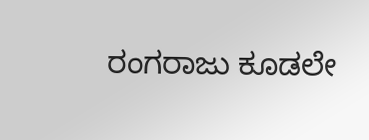ರಂಗರಾಜು ಕೂಡಲೇ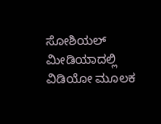ಸೋಶಿಯಲ್‌ ಮೀಡಿಯಾದಲ್ಲಿ ವಿಡಿಯೋ ಮೂಲಕ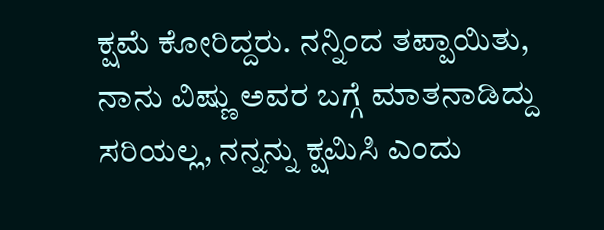ಕ್ಷಮೆ ಕೋರಿದ್ದರು. ನನ್ನಿಂದ ತಪ್ಪಾಯಿತು, ನಾನು ವಿಷ್ಣು ಅವರ ಬಗ್ಗೆ ಮಾತನಾಡಿದ್ದು ಸರಿಯಲ್ಲ, ನನ್ನನ್ನು ಕ್ಷಮಿಸಿ ಎಂದು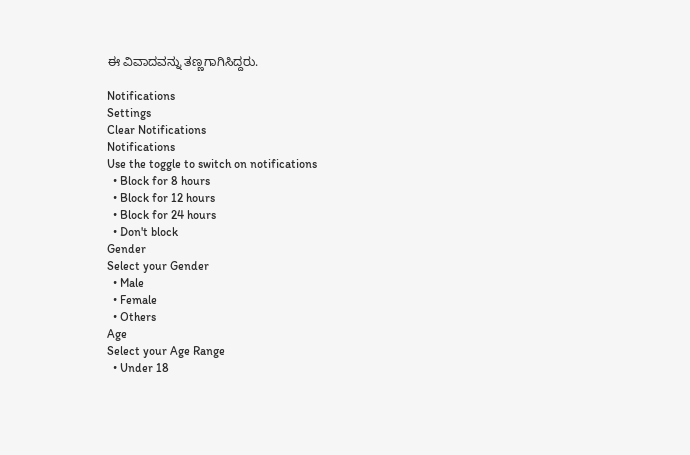ಈ ವಿವಾದವನ್ನು ತಣ್ಣಗಾಗಿಸಿದ್ದರು.

Notifications
Settings
Clear Notifications
Notifications
Use the toggle to switch on notifications
  • Block for 8 hours
  • Block for 12 hours
  • Block for 24 hours
  • Don't block
Gender
Select your Gender
  • Male
  • Female
  • Others
Age
Select your Age Range
  • Under 18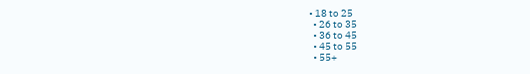• 18 to 25
  • 26 to 35
  • 36 to 45
  • 45 to 55
  • 55+